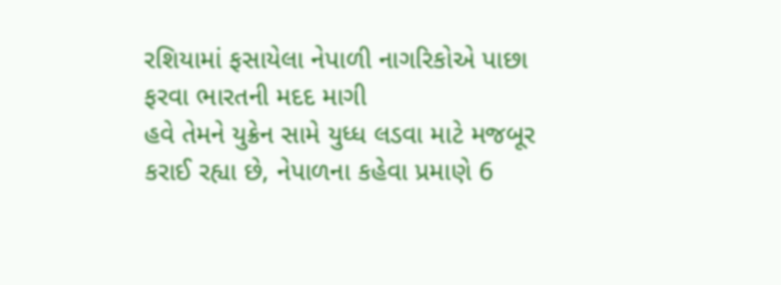રશિયામાં ફસાયેલા નેપાળી નાગરિકોએ પાછા ફરવા ભારતની મદદ માગી
હવે તેમને યુક્રેન સામે યુધ્ધ લડવા માટે મજબૂર કરાઈ રહ્યા છે, નેપાળના કહેવા પ્રમાણે 6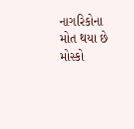નાગરિકોના મોત થયા છે મોસ્કો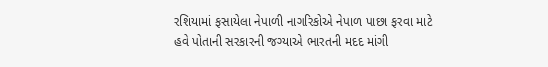રશિયામાં ફસાયેલા નેપાળી નાગરિકોએ નેપાળ પાછા ફરવા માટે હવે પોતાની સરકારની જગ્યાએ ભારતની મદદ માંગી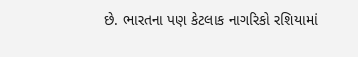છે. ભારતના પણ કેટલાક નાગરિકો રશિયામાં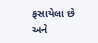ફસાયેલા છે અને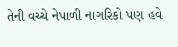તેની વચ્ચે નેપાળી નાગરિકો પણ હવે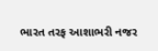ભારત તરફ આશાભરી નજર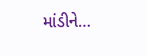માંડીને…